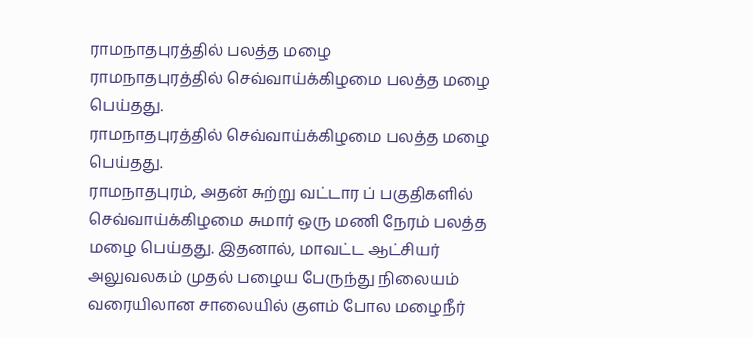ராமநாதபுரத்தில் பலத்த மழை
ராமநாதபுரத்தில் செவ்வாய்க்கிழமை பலத்த மழை பெய்தது.
ராமநாதபுரத்தில் செவ்வாய்க்கிழமை பலத்த மழை பெய்தது.
ராமநாதபுரம், அதன் சுற்று வட்டார ப் பகுதிகளில் செவ்வாய்க்கிழமை சுமார் ஒரு மணி நேரம் பலத்த மழை பெய்தது. இதனால், மாவட்ட ஆட்சியர் அலுவலகம் முதல் பழைய பேருந்து நிலையம் வரையிலான சாலையில் குளம் போல மழைநீர்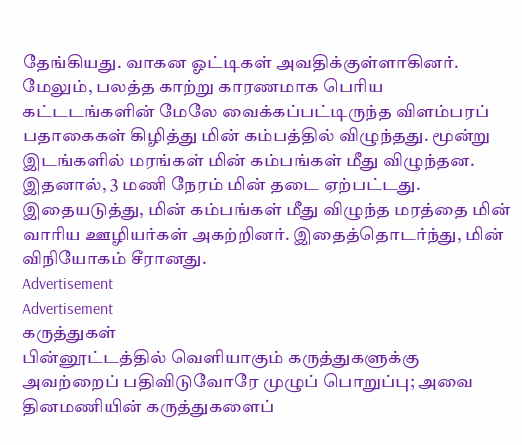தேங்கியது. வாகன ஓட்டிகள் அவதிக்குள்ளாகினர்.
மேலும், பலத்த காற்று காரணமாக பெரிய கட்டடங்களின் மேலே வைக்கப்பட்டிருந்த விளம்பரப் பதாகைகள் கிழித்து மின் கம்பத்தில் விழுந்தது. மூன்று இடங்களில் மரங்கள் மின் கம்பங்கள் மீது விழுந்தன. இதனால், 3 மணி நேரம் மின் தடை ஏற்பட்டது. இதையடுத்து, மின் கம்பங்கள் மீது விழுந்த மரத்தை மின் வாரிய ஊழியர்கள் அகற்றினர். இதைத்தொடர்ந்து, மின் விநியோகம் சீரானது.
Advertisement
Advertisement
கருத்துகள்
பின்னூட்டத்தில் வெளியாகும் கருத்துகளுக்கு அவற்றைப் பதிவிடுவோரே முழுப் பொறுப்பு; அவை தினமணியின் கருத்துகளைப்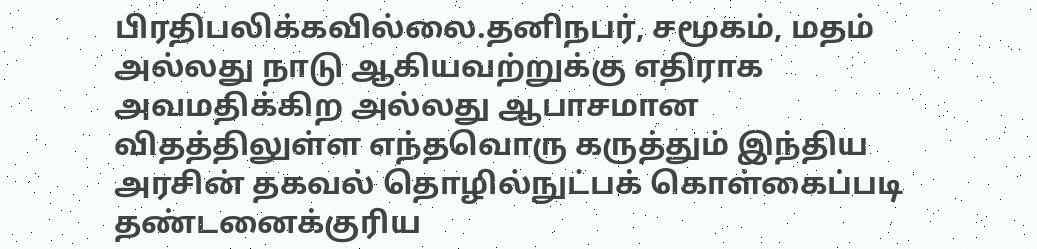பிரதிபலிக்கவில்லை.தனிநபர், சமூகம், மதம் அல்லது நாடு ஆகியவற்றுக்கு எதிராக அவமதிக்கிற அல்லது ஆபாசமான விதத்திலுள்ள எந்தவொரு கருத்தும் இந்திய அரசின் தகவல் தொழில்நுட்பக் கொள்கைப்படி தண்டனைக்குரிய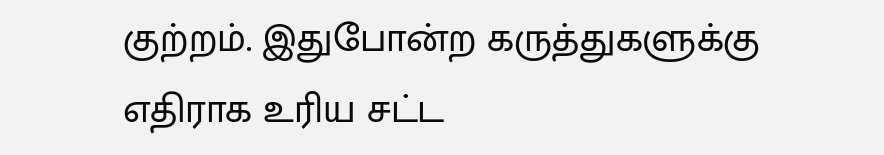குற்றம். இதுபோன்ற கருத்துகளுக்கு எதிராக உரிய சட்ட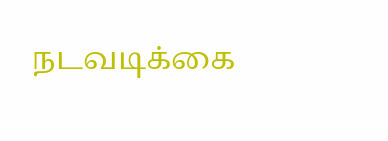நடவடிக்கை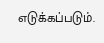எடுக்கப்படும்.